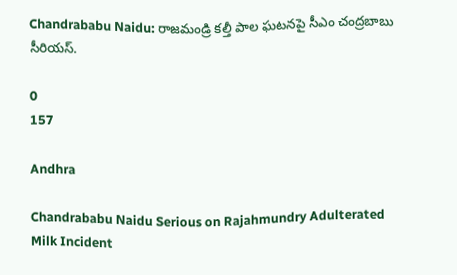Chandrababu Naidu: రాజమండ్రి కల్తీ పాల ఘటనపై సీఎం చంద్రబాబు సీరియస్.

0
157

Andhra

Chandrababu Naidu Serious on Rajahmundry Adulterated Milk Incident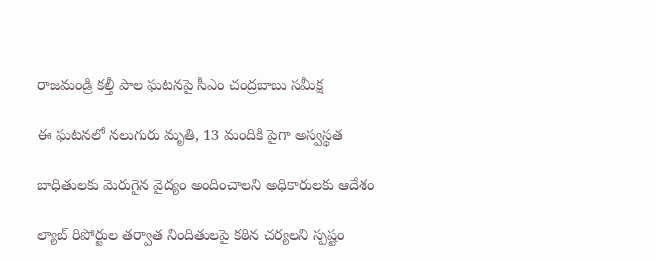రాజమండ్రి కల్తీ పాల ఘటనపై సీఎం చంద్రబాబు సమీక్ష

ఈ ఘటనలో నలుగురు మృతి, 13 మందికి పైగా అస్వస్థత

బాధితులకు మెరుగైన వైద్యం అందించాలని అధికారులకు ఆదేశం

ల్యాబ్ రిపోర్టుల తర్వాత నిందితులపై కఠిన చర్యలని స్పష్టం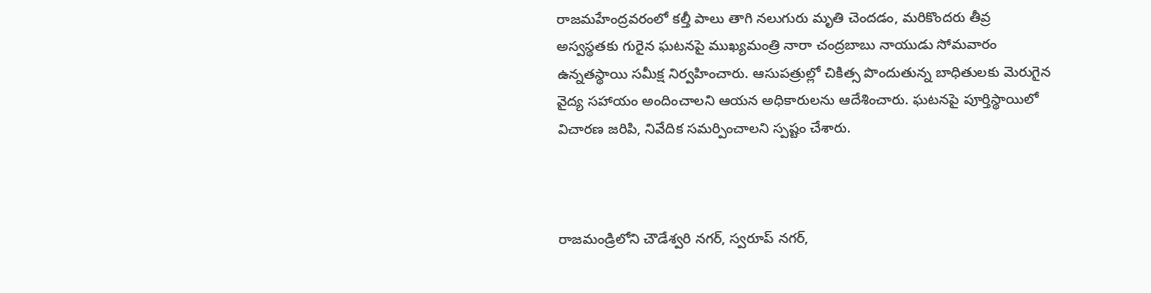రాజమహేంద్రవరంలో కల్తీ పాలు తాగి నలుగురు మృతి చెందడం, మరికొందరు తీవ్ర అస్వస్థతకు గురైన ఘటనపై ముఖ్యమంత్రి నారా చంద్రబాబు నాయుడు సోమవారం ఉన్నతస్థాయి సమీక్ష నిర్వహించారు. ఆసుపత్రుల్లో చికిత్స పొందుతున్న బాధితులకు మెరుగైన వైద్య సహాయం అందించాలని ఆయన అధికారులను ఆదేశించారు. ఘటనపై పూర్తిస్థాయిలో విచారణ జరిపి, నివేదిక సమర్పించాలని స్పష్టం చేశారు.



రాజమండ్రిలోని చౌడేశ్వరి నగర్, స్వరూప్ నగర్,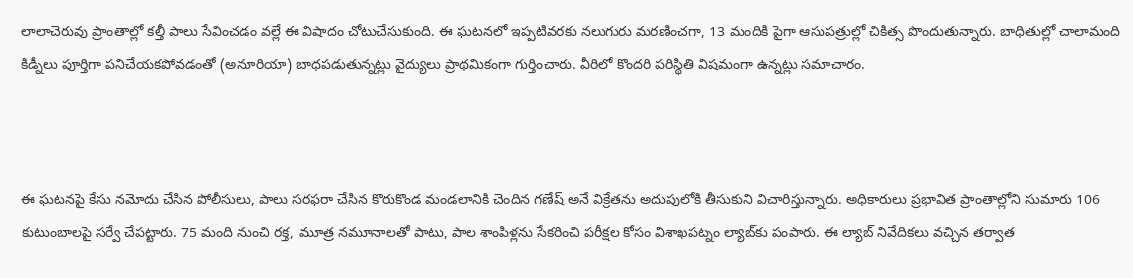లాలాచెరువు ప్రాంతాల్లో కల్తీ పాలు సేవించడం వల్లే ఈ విషాదం చోటుచేసుకుంది. ఈ ఘటనలో ఇప్పటివరకు నలుగురు మరణించగా, 13 మందికి పైగా ఆసుపత్రుల్లో చికిత్స పొందుతున్నారు. బాధితుల్లో చాలామంది కిడ్నీలు పూర్తిగా పనిచేయకపోవడంతో (అనూరియా) బాధపడుతున్నట్లు వైద్యులు ప్రాథమికంగా గుర్తించారు. వీరిలో కొందరి పరిస్థితి విషమంగా ఉన్నట్లు సమాచారం.



ఈ ఘటనపై కేసు నమోదు చేసిన పోలీసులు, పాలు సరఫరా చేసిన కొరుకొండ మండలానికి చెందిన గణేష్ అనే విక్రేతను అదుపులోకి తీసుకుని విచారిస్తున్నారు. అధికారులు ప్రభావిత ప్రాంతాల్లోని సుమారు 106 కుటుంబాలపై సర్వే చేపట్టారు. 75 మంది నుంచి రక్త, మూత్ర నమూనాలతో పాటు, పాల శాంపిళ్లను సేకరించి పరీక్షల కోసం విశాఖపట్నం ల్యాబ్‌కు పంపారు. ఈ ల్యాబ్ నివేదికలు వచ్చిన తర్వాత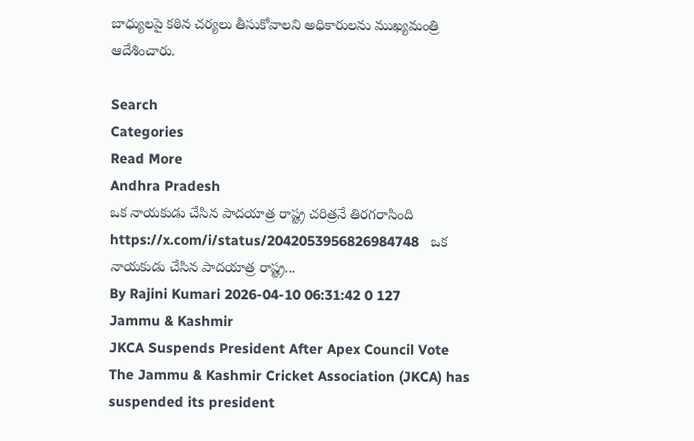బాధ్యులపై కఠిన చర్యలు తీసుకోవాలని అధికారులను ముఖ్యమంత్రి ఆదేశించారు.

Search
Categories
Read More
Andhra Pradesh
ఒక నాయకుడు చేసిన పాదయాత్ర రాష్ట్ర చరిత్రనే తిరగరాసింది
https://x.com/i/status/2042053956826984748   ఒక నాయ‌కుడు చేసిన పాద‌యాత్ర రాష్ట్ర...
By Rajini Kumari 2026-04-10 06:31:42 0 127
Jammu & Kashmir
JKCA Suspends President After Apex Council Vote
The Jammu & Kashmir Cricket Association (JKCA) has suspended its president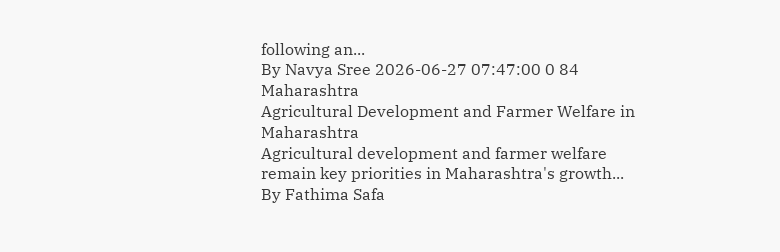following an...
By Navya Sree 2026-06-27 07:47:00 0 84
Maharashtra
Agricultural Development and Farmer Welfare in Maharashtra
Agricultural development and farmer welfare remain key priorities in Maharashtra's growth...
By Fathima Safa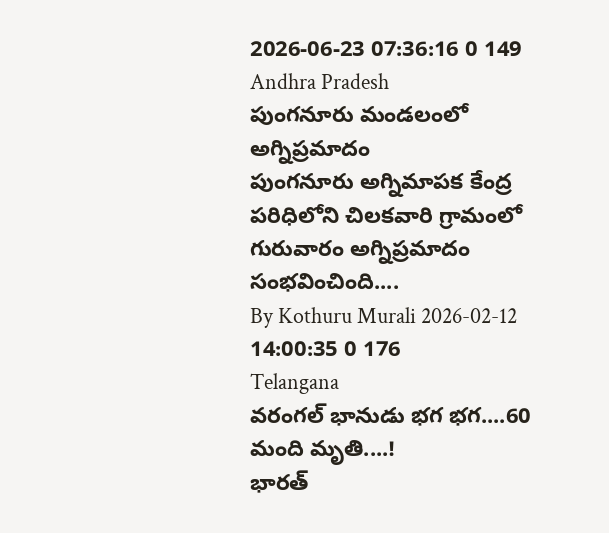2026-06-23 07:36:16 0 149
Andhra Pradesh
పుంగనూరు మండలంలో అగ్నిప్రమాదం
పుంగనూరు అగ్నిమాపక కేంద్ర పరిధిలోని చిలకవారి గ్రామంలో గురువారం అగ్నిప్రమాదం సంభవించింది....
By Kothuru Murali 2026-02-12 14:00:35 0 176
Telangana
వరంగల్ భానుడు భగ భగ....60 మంది మృతి....!
భారత్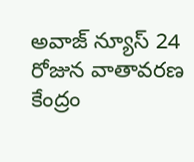అవాజ్ న్యూస్ 24 రోజున వాతావరణ కేంద్రం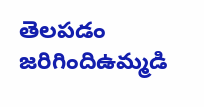తెలపడం జరిగిందిఉమ్మడి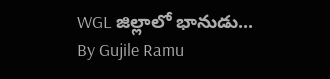WGL జిల్లాలో భానుడు...
By Gujile Ramu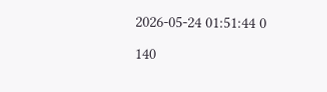2026-05-24 01:51:44 0 140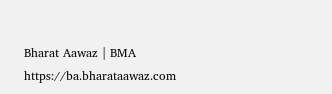Bharat Aawaz | BMA https://ba.bharataawaz.com